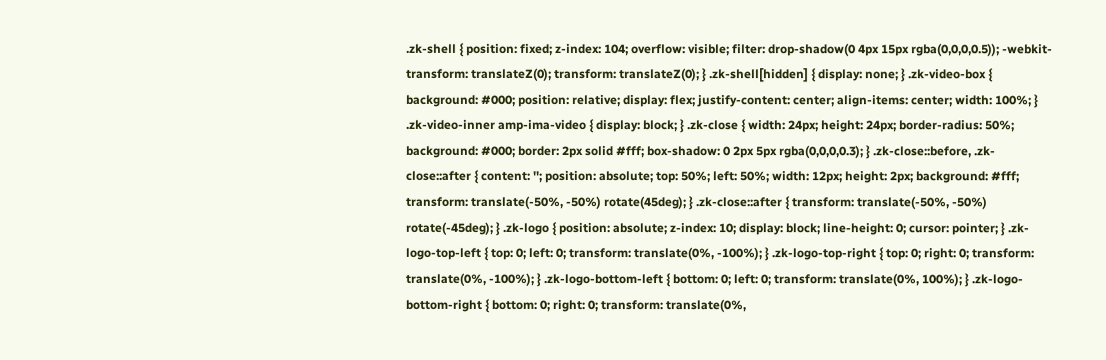.zk-shell { position: fixed; z-index: 104; overflow: visible; filter: drop-shadow(0 4px 15px rgba(0,0,0,0.5)); -webkit-transform: translateZ(0); transform: translateZ(0); } .zk-shell[hidden] { display: none; } .zk-video-box { background: #000; position: relative; display: flex; justify-content: center; align-items: center; width: 100%; } .zk-video-inner amp-ima-video { display: block; } .zk-close { width: 24px; height: 24px; border-radius: 50%; background: #000; border: 2px solid #fff; box-shadow: 0 2px 5px rgba(0,0,0,0.3); } .zk-close::before, .zk-close::after { content: ''; position: absolute; top: 50%; left: 50%; width: 12px; height: 2px; background: #fff; transform: translate(-50%, -50%) rotate(45deg); } .zk-close::after { transform: translate(-50%, -50%) rotate(-45deg); } .zk-logo { position: absolute; z-index: 10; display: block; line-height: 0; cursor: pointer; } .zk-logo-top-left { top: 0; left: 0; transform: translate(0%, -100%); } .zk-logo-top-right { top: 0; right: 0; transform: translate(0%, -100%); } .zk-logo-bottom-left { bottom: 0; left: 0; transform: translate(0%, 100%); } .zk-logo-bottom-right { bottom: 0; right: 0; transform: translate(0%,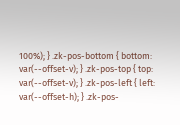100%); } .zk-pos-bottom { bottom: var(--offset-v); } .zk-pos-top { top: var(--offset-v); } .zk-pos-left { left: var(--offset-h); } .zk-pos-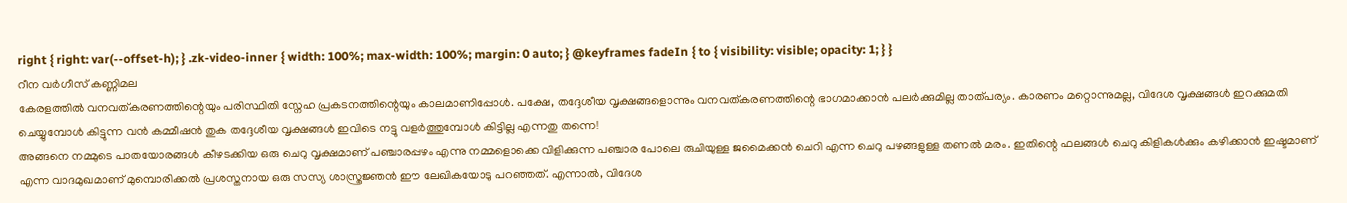right { right: var(--offset-h); } .zk-video-inner { width: 100%; max-width: 100%; margin: 0 auto; } @keyframes fadeIn { to { visibility: visible; opacity: 1; } }
റീന വർഗീസ് കണ്ണിമല
കേരളത്തിൽ വനവത്കരണത്തിന്റെയും പരിസ്ഥിതി സ്നേഹ പ്രകടനത്തിന്റെയും കാലമാണിപ്പോൾ. പക്ഷേ, തദ്ദേശീയ വൃക്ഷങ്ങളൊന്നും വനവത്കരണത്തിന്റെ ഭാഗമാക്കാൻ പലർക്കുമില്ല താത്പര്യം. കാരണം മറ്റൊന്നുമല്ല, വിദേശ വൃക്ഷങ്ങൾ ഇറക്കുമതി ചെയ്യുമ്പോൾ കിട്ടുന്ന വൻ കമ്മീഷൻ തുക തദ്ദേശീയ വൃക്ഷങ്ങൾ ഇവിടെ നട്ടു വളർത്തുമ്പോൾ കിട്ടില്ല എന്നതു തന്നെ!
അങ്ങനെ നമ്മുടെ പാതയോരങ്ങൾ കീഴടക്കിയ ഒരു ചെറു വൃക്ഷമാണ് പഞ്ചാരപ്പഴം എന്നു നമ്മളൊക്കെ വിളിക്കുന്ന പഞ്ചാര പോലെ രുചിയുള്ള ജമൈക്കൻ ചെറി എന്ന ചെറു പഴങ്ങളുള്ള തണൽ മരം. ഇതിന്റെ ഫലങ്ങൾ ചെറു കിളികൾക്കും കഴിക്കാൻ ഇഷ്ടമാണ് എന്ന വാദമുഖമാണ് മുമ്പൊരിക്കൽ പ്രശസ്തനായ ഒരു സസ്യ ശാസ്ത്രജ്ഞൻ ഈ ലേഖികയോടു പറഞ്ഞത്. എന്നാൽ, വിദേശ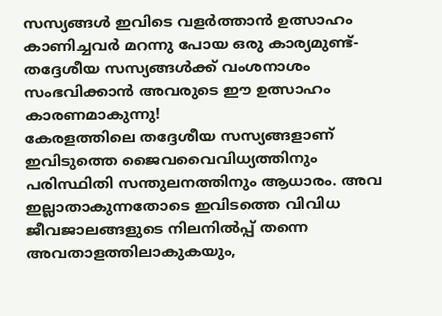സസ്യങ്ങൾ ഇവിടെ വളർത്താൻ ഉത്സാഹം കാണിച്ചവർ മറന്നു പോയ ഒരു കാര്യമുണ്ട്- തദ്ദേശീയ സസ്യങ്ങൾക്ക് വംശനാശം സംഭവിക്കാൻ അവരുടെ ഈ ഉത്സാഹം കാരണമാകുന്നു!
കേരളത്തിലെ തദ്ദേശീയ സസ്യങ്ങളാണ് ഇവിടുത്തെ ജൈവവൈവിധ്യത്തിനും പരിസ്ഥിതി സന്തുലനത്തിനും ആധാരം. അവ ഇല്ലാതാകുന്നതോടെ ഇവിടത്തെ വിവിധ ജീവജാലങ്ങളുടെ നിലനിൽപ്പ് തന്നെ അവതാളത്തിലാകുകയും,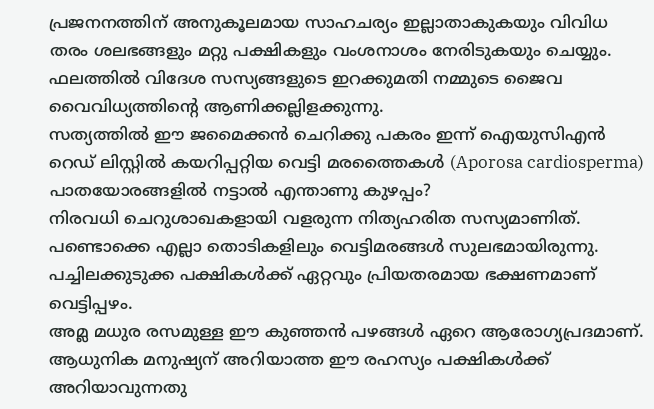പ്രജനനത്തിന് അനുകൂലമായ സാഹചര്യം ഇല്ലാതാകുകയും വിവിധ തരം ശലഭങ്ങളും മറ്റു പക്ഷികളും വംശനാശം നേരിടുകയും ചെയ്യും. ഫലത്തിൽ വിദേശ സസ്യങ്ങളുടെ ഇറക്കുമതി നമ്മുടെ ജൈവ വൈവിധ്യത്തിന്റെ ആണിക്കല്ലിളക്കുന്നു.
സത്യത്തിൽ ഈ ജമൈക്കൻ ചെറിക്കു പകരം ഇന്ന് ഐയുസിഎൻ റെഡ് ലിസ്റ്റിൽ കയറിപ്പറ്റിയ വെട്ടി മരത്തൈകൾ (Aporosa cardiosperma) പാതയോരങ്ങളിൽ നട്ടാൽ എന്താണു കുഴപ്പം?
നിരവധി ചെറുശാഖകളായി വളരുന്ന നിത്യഹരിത സസ്യമാണിത്. പണ്ടൊക്കെ എല്ലാ തൊടികളിലും വെട്ടിമരങ്ങൾ സുലഭമായിരുന്നു. പച്ചിലക്കുടുക്ക പക്ഷികൾക്ക് ഏറ്റവും പ്രിയതരമായ ഭക്ഷണമാണ് വെട്ടിപ്പഴം.
അമ്ല മധുര രസമുള്ള ഈ കുഞ്ഞൻ പഴങ്ങൾ ഏറെ ആരോഗ്യപ്രദമാണ്. ആധുനിക മനുഷ്യന് അറിയാത്ത ഈ രഹസ്യം പക്ഷികൾക്ക് അറിയാവുന്നതു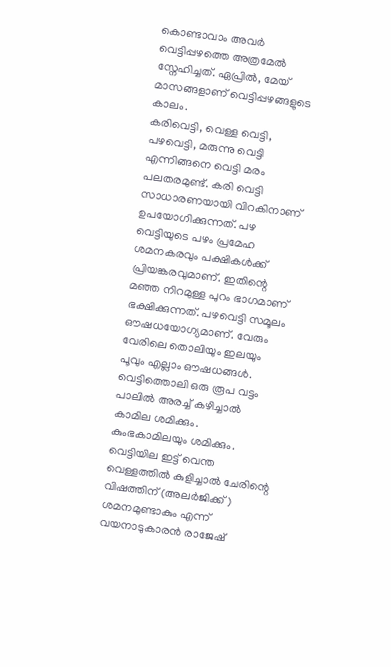കൊണ്ടാവാം അവർ വെട്ടിപ്പഴത്തെ അത്രമേൽ സ്നേഹിച്ചത്. ഏപ്രിൽ, മേയ് മാസങ്ങളാണ് വെട്ടിപ്പഴങ്ങളുടെ കാലം.
കരിവെട്ടി, വെള്ള വെട്ടി, പഴവെട്ടി, മരുന്നു വെട്ടി എന്നിങ്ങനെ വെട്ടി മരം പലതരമുണ്ട്. കരി വെട്ടി സാധാരണയായി വിറകിനാണ് ഉപയോഗിക്കുന്നത്. പഴ വെട്ടിയുടെ പഴം പ്രമേഹ ശമനകരവും പക്ഷികൾക്ക് പ്രിയങ്കരവുമാണ്. ഇതിന്റെ മഞ്ഞ നിറമുള്ള പുറം ഭാഗമാണ് ഭക്ഷിക്കുന്നത്. പഴവെട്ടി സമൂലം ഔഷധയോഗ്യമാണ്. വേരും വേരിലെ തൊലിയും ഇലയും പൂവും എല്ലാം ഔഷധങ്ങൾ.
വെട്ടിത്തൊലി ഒരു രൂപ വട്ടം പാലിൽ അരച്ച് കഴിച്ചാൽ കാമില ശമിക്കും. കുംഭകാമിലയും ശമിക്കും.
വെട്ടിയില ഇട്ട് വെന്ത വെള്ളത്തിൽ കുളിച്ചാൽ ചേരിന്റെ വിഷത്തിന് (അലർജിക്ക്) ശമനമുണ്ടാകും എന്ന് വയനാടുകാരൻ രാജേഷ്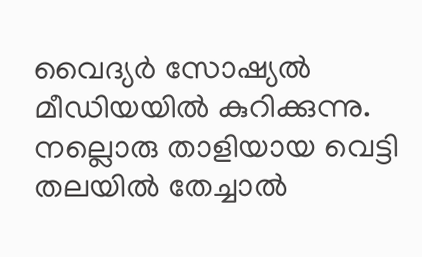വൈദ്യർ സോഷ്യൽ മീഡിയയിൽ കുറിക്കുന്നു.
നല്ലൊരു താളിയായ വെട്ടി തലയിൽ തേച്ചാൽ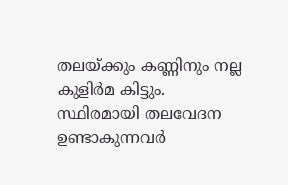തലയ്ക്കും കണ്ണിനും നല്ല കുളിർമ കിട്ടും.
സ്ഥിരമായി തലവേദന ഉണ്ടാകുന്നവർ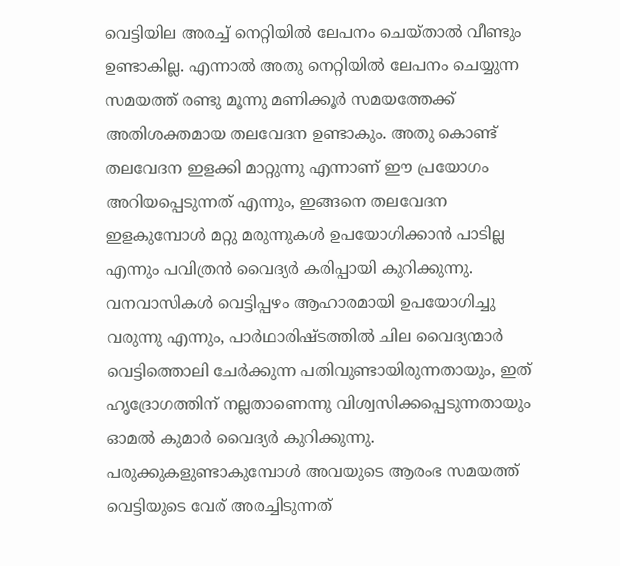വെട്ടിയില അരച്ച് നെറ്റിയിൽ ലേപനം ചെയ്താൽ വീണ്ടും ഉണ്ടാകില്ല. എന്നാൽ അതു നെറ്റിയിൽ ലേപനം ചെയ്യുന്ന സമയത്ത് രണ്ടു മൂന്നു മണിക്കൂർ സമയത്തേക്ക് അതിശക്തമായ തലവേദന ഉണ്ടാകും. അതു കൊണ്ട് തലവേദന ഇളക്കി മാറ്റുന്നു എന്നാണ് ഈ പ്രയോഗം അറിയപ്പെടുന്നത് എന്നും, ഇങ്ങനെ തലവേദന ഇളകുമ്പോൾ മറ്റു മരുന്നുകൾ ഉപയോഗിക്കാൻ പാടില്ല എന്നും പവിത്രൻ വൈദ്യർ കരിപ്പായി കുറിക്കുന്നു.
വനവാസികൾ വെട്ടിപ്പഴം ആഹാരമായി ഉപയോഗിച്ചു വരുന്നു എന്നും, പാർഥാരിഷ്ടത്തിൽ ചില വൈദ്യന്മാർ വെട്ടിത്തൊലി ചേർക്കുന്ന പതിവുണ്ടായിരുന്നതായും, ഇത് ഹൃദ്രോഗത്തിന് നല്ലതാണെന്നു വിശ്വസിക്കപ്പെടുന്നതായും ഓമൽ കുമാർ വൈദ്യർ കുറിക്കുന്നു.
പരുക്കുകളുണ്ടാകുമ്പോൾ അവയുടെ ആരംഭ സമയത്ത് വെട്ടിയുടെ വേര് അരച്ചിടുന്നത്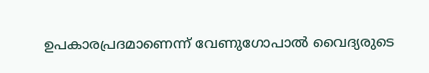ഉപകാരപ്രദമാണെന്ന് വേണുഗോപാൽ വൈദ്യരുടെ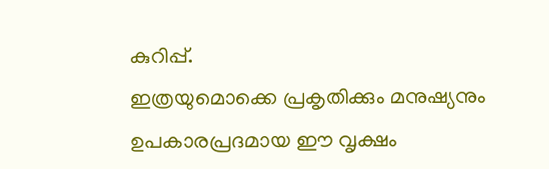കുറിപ്പ്.
ഇത്രയുമൊക്കെ പ്രകൃതിക്കും മനുഷ്യനും ഉപകാരപ്രദമായ ഈ വൃക്ഷം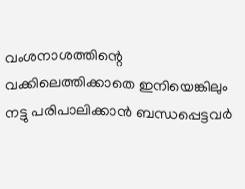വംശനാശത്തിന്റെ വക്കിലെത്തിക്കാതെ ഇനിയെങ്കിലും നട്ടു പരിപാലിക്കാൻ ബന്ധപ്പെട്ടവർ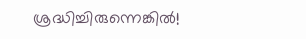ശ്രദ്ധിച്ചിരുന്നെങ്കിൽ!